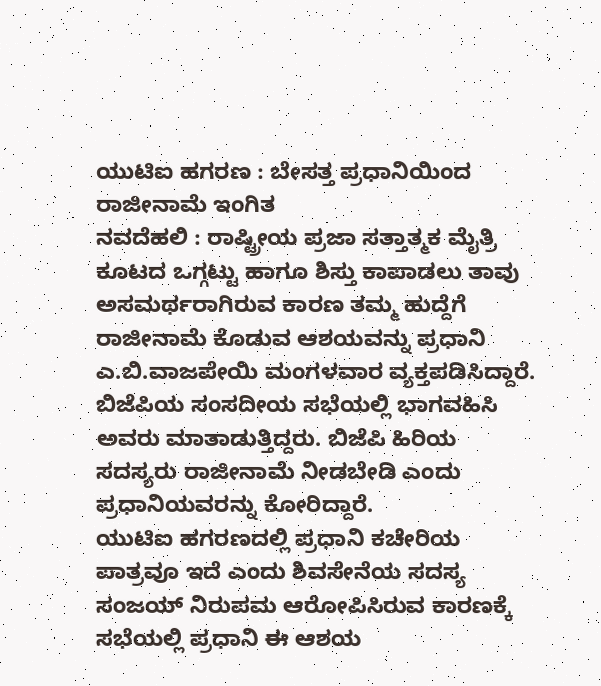ಯುಟಿಐ ಹಗರಣ : ಬೇಸತ್ತ ಪ್ರಧಾನಿಯಿಂದ ರಾಜೀನಾಮೆ ಇಂಗಿತ
ನವದೆಹಲಿ : ರಾಷ್ಟ್ರೀಯ ಪ್ರಜಾ ಸತ್ತಾತ್ಮಕ ಮೈತ್ರಿ ಕೂಟದ ಒಗ್ಗಟ್ಟು ಹಾಗೂ ಶಿಸ್ತು ಕಾಪಾಡಲು ತಾವು ಅಸಮರ್ಥರಾಗಿರುವ ಕಾರಣ ತಮ್ಮ ಹುದ್ದೆಗೆ ರಾಜೀನಾಮೆ ಕೊಡುವ ಆಶಯವನ್ನು ಪ್ರಧಾನಿ ಎ.ಬಿ.ವಾಜಪೇಯಿ ಮಂಗಳವಾರ ವ್ಯಕ್ತಪಡಿಸಿದ್ದಾರೆ. ಬಿಜೆಪಿಯ ಸಂಸದೀಯ ಸಭೆಯಲ್ಲಿ ಭಾಗವಹಿಸಿ ಅವರು ಮಾತಾಡುತ್ತಿದ್ದರು. ಬಿಜೆಪಿ ಹಿರಿಯ ಸದಸ್ಯರು ರಾಜೀನಾಮೆ ನೀಡಬೇಡಿ ಎಂದು ಪ್ರಧಾನಿಯವರನ್ನು ಕೋರಿದ್ದಾರೆ.
ಯುಟಿಐ ಹಗರಣದಲ್ಲಿ ಪ್ರಧಾನಿ ಕಚೇರಿಯ ಪಾತ್ರವೂ ಇದೆ ಎಂದು ಶಿವಸೇನೆಯ ಸದಸ್ಯ ಸಂಜಯ್ ನಿರುಪಮ ಆರೋಪಿಸಿರುವ ಕಾರಣಕ್ಕೆ ಸಭೆಯಲ್ಲಿ ಪ್ರಧಾನಿ ಈ ಆಶಯ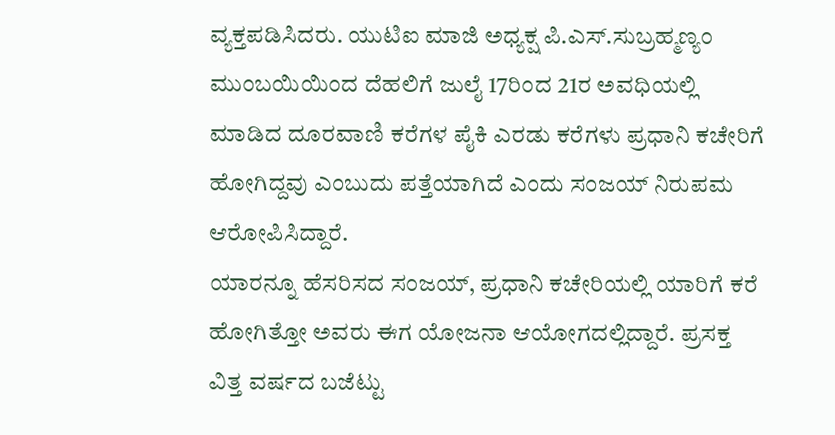ವ್ಯಕ್ತಪಡಿಸಿದರು. ಯುಟಿಐ ಮಾಜಿ ಅಧ್ಯಕ್ಷ ಪಿ.ಎಸ್.ಸುಬ್ರಹ್ಮಣ್ಯಂ ಮುಂಬಯಿಯಿಂದ ದೆಹಲಿಗೆ ಜುಲೈ 17ರಿಂದ 21ರ ಅವಧಿಯಲ್ಲಿ ಮಾಡಿದ ದೂರವಾಣಿ ಕರೆಗಳ ಪೈಕಿ ಎರಡು ಕರೆಗಳು ಪ್ರಧಾನಿ ಕಚೇರಿಗೆ ಹೋಗಿದ್ದವು ಎಂಬುದು ಪತ್ತೆಯಾಗಿದೆ ಎಂದು ಸಂಜಯ್ ನಿರುಪಮ ಆರೋಪಿಸಿದ್ದಾರೆ.
ಯಾರನ್ನೂ ಹೆಸರಿಸದ ಸಂಜಯ್, ಪ್ರಧಾನಿ ಕಚೇರಿಯಲ್ಲಿ ಯಾರಿಗೆ ಕರೆ ಹೋಗಿತ್ತೋ ಅವರು ಈಗ ಯೋಜನಾ ಆಯೋಗದಲ್ಲಿದ್ದಾರೆ. ಪ್ರಸಕ್ತ ವಿತ್ತ ವರ್ಷದ ಬಜೆಟ್ಟು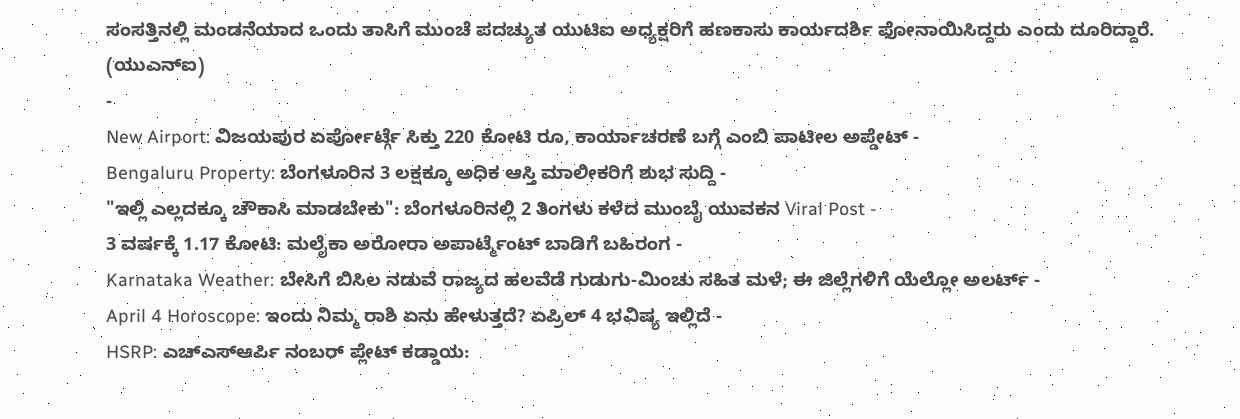ಸಂಸತ್ತಿನಲ್ಲಿ ಮಂಡನೆಯಾದ ಒಂದು ತಾಸಿಗೆ ಮುಂಚೆ ಪದಚ್ಯುತ ಯುಟಿಐ ಅಧ್ಯಕ್ಷರಿಗೆ ಹಣಕಾಸು ಕಾರ್ಯದರ್ಶಿ ಫೋನಾಯಿಸಿದ್ದರು ಎಂದು ದೂರಿದ್ದಾರೆ.
(ಯುಎನ್ಐ)
-
New Airport: ವಿಜಯಪುರ ಏರ್ಪೋರ್ಟ್ಗೆ ಸಿಕ್ತು 220 ಕೋಟಿ ರೂ, ಕಾರ್ಯಾಚರಣೆ ಬಗ್ಗೆ ಎಂಬಿ ಪಾಟೀಲ ಅಪ್ಡೇಟ್ -
Bengaluru Property: ಬೆಂಗಳೂರಿನ 3 ಲಕ್ಷಕ್ಕೂ ಅಧಿಕ ಆಸ್ತಿ ಮಾಲೀಕರಿಗೆ ಶುಭ ಸುದ್ದಿ -
"ಇಲ್ಲಿ ಎಲ್ಲದಕ್ಕೂ ಚೌಕಾಸಿ ಮಾಡಬೇಕು": ಬೆಂಗಳೂರಿನಲ್ಲಿ 2 ತಿಂಗಳು ಕಳೆದ ಮುಂಬೈ ಯುವಕನ Viral Post -
3 ವರ್ಷಕ್ಕೆ 1.17 ಕೋಟಿ: ಮಲೈಕಾ ಅರೋರಾ ಅಪಾರ್ಟ್ಮೆಂಟ್ ಬಾಡಿಗೆ ಬಹಿರಂಗ -
Karnataka Weather: ಬೇಸಿಗೆ ಬಿಸಿಲ ನಡುವೆ ರಾಜ್ಯದ ಹಲವೆಡೆ ಗುಡುಗು-ಮಿಂಚು ಸಹಿತ ಮಳೆ; ಈ ಜಿಲ್ಲೆಗಳಿಗೆ ಯೆಲ್ಲೋ ಅಲರ್ಟ್ -
April 4 Horoscope: ಇಂದು ನಿಮ್ಮ ರಾಶಿ ಏನು ಹೇಳುತ್ತದೆ? ಏಪ್ರಿಲ್ 4 ಭವಿಷ್ಯ ಇಲ್ಲಿದೆ -
HSRP: ಎಚ್ಎಸ್ಆರ್ಪಿ ನಂಬರ್ ಪ್ಲೇಟ್ ಕಡ್ಡಾಯ: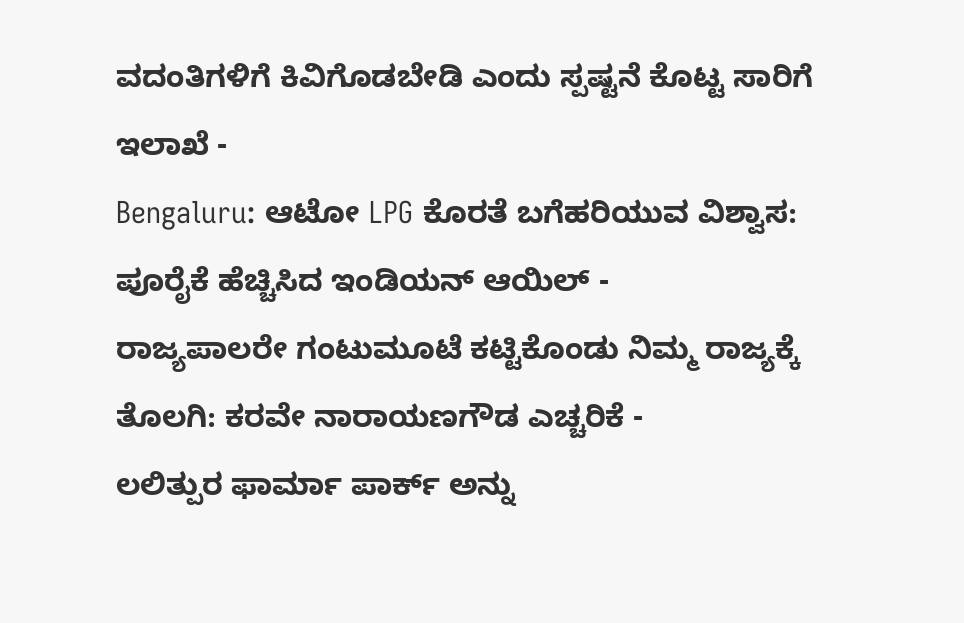ವದಂತಿಗಳಿಗೆ ಕಿವಿಗೊಡಬೇಡಿ ಎಂದು ಸ್ಪಷ್ಟನೆ ಕೊಟ್ಟ ಸಾರಿಗೆ ಇಲಾಖೆ -
Bengaluru: ಆಟೋ LPG ಕೊರತೆ ಬಗೆಹರಿಯುವ ವಿಶ್ವಾಸ: ಪೂರೈಕೆ ಹೆಚ್ಚಿಸಿದ ಇಂಡಿಯನ್ ಆಯಿಲ್ -
ರಾಜ್ಯಪಾಲರೇ ಗಂಟುಮೂಟೆ ಕಟ್ಟಿಕೊಂಡು ನಿಮ್ಮ ರಾಜ್ಯಕ್ಕೆ ತೊಲಗಿ: ಕರವೇ ನಾರಾಯಣಗೌಡ ಎಚ್ಚರಿಕೆ -
ಲಲಿತ್ಪುರ ಫಾರ್ಮಾ ಪಾರ್ಕ್ ಅನ್ನು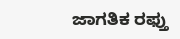ಜಾಗತಿಕ ರಫ್ತು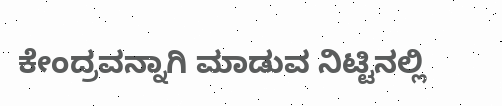ಕೇಂದ್ರವನ್ನಾಗಿ ಮಾಡುವ ನಿಟ್ಟಿನಲ್ಲಿ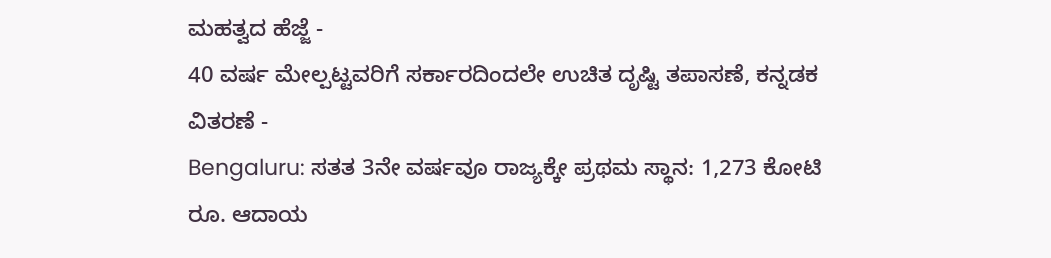ಮಹತ್ವದ ಹೆಜ್ಜೆ -
40 ವರ್ಷ ಮೇಲ್ಪಟ್ಟವರಿಗೆ ಸರ್ಕಾರದಿಂದಲೇ ಉಚಿತ ದೃಷ್ಟಿ ತಪಾಸಣೆ, ಕನ್ನಡಕ ವಿತರಣೆ -
Bengaluru: ಸತತ 3ನೇ ವರ್ಷವೂ ರಾಜ್ಯಕ್ಕೇ ಪ್ರಥಮ ಸ್ಥಾನ: 1,273 ಕೋಟಿ ರೂ. ಆದಾಯ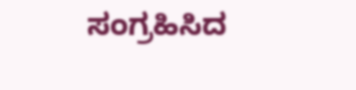ಸಂಗ್ರಹಿಸಿದ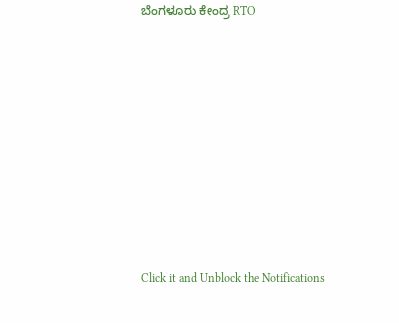ಬೆಂಗಳೂರು ಕೇಂದ್ರ RTO












Click it and Unblock the Notifications